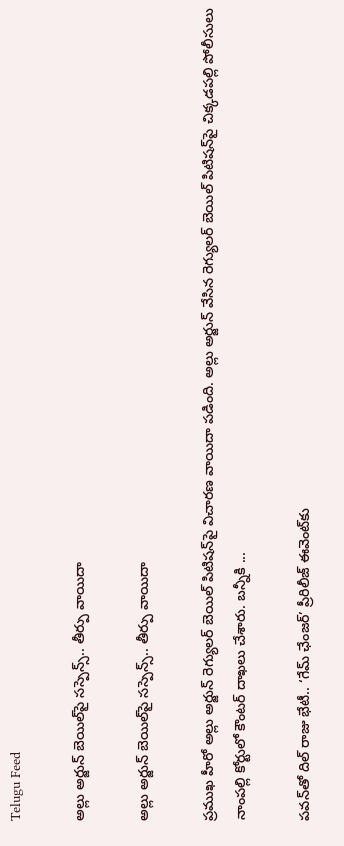Telugu Feed

అల్లు అర్జున్‌ బెయిల్‌పై సస్పెన్స్.. తీర్పు వాయిదా

అల్లు అర్జున్‌ బెయిల్‌పై సస్పెన్స్.. తీర్పు వాయిదా

ప్రముఖ హీరో అల్లు అర్జున్‌ రెగ్యులర్‌ బెయిల్‌ పిటిషన్‌పై విచార‌ణ వాయిదా ప‌డింది. అల్లు అర్జున్ వేసిన రెగ్యుల‌ర్ బెయిల్ పిటిష‌న్‌పై చిక్క‌డ‌ప‌ల్లి పోలీసులు నాంప‌ల్లి కోర్టులో కౌంట‌ర్ దాఖ‌లు చేశారు. బ‌న్నీకి ...

పవన్‌తో దిల్ రాజు భేటీ.. ‘గేమ్ ఛేంజర్’ ప్రీరిలీజ్ ఈవెంట్‌కు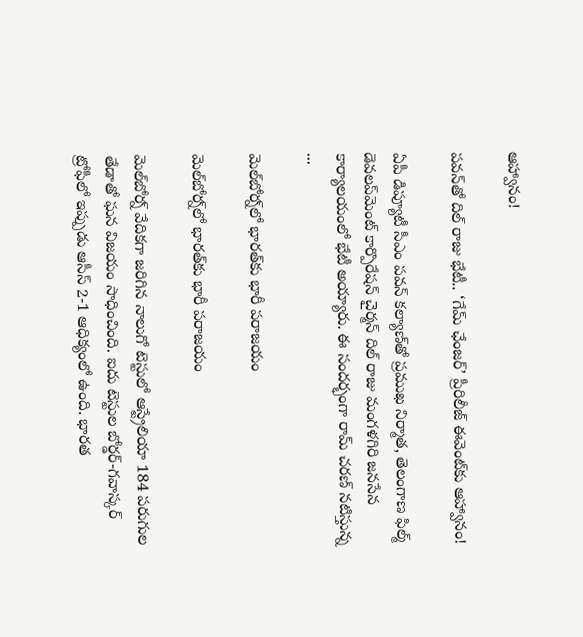ఆహ్వానం!

పవన్‌తో దిల్ రాజు భేటీ.. ‘గేమ్ ఛేంజర్’ ప్రీరిలీజ్ ఈవెంట్‌కు ఆహ్వానం!

ఏపీ డిప్యూటీ సీఎం పవన్ కల్యాణ్‌తో ప్రముఖ నిర్మాత, తెలంగాణ ఫిల్మ్ డెవ‌ల‌ప్‌మెంట్ కార్పొరేష‌న్ చైర్మ‌న్‌ దిల్ రాజు మంగళగిరి జనసేన కార్యాలయంలో భేటీ అయ్యారు. ఈ సందర్భంగా రామ్ చరణ్ నటిస్తున్న ...

మెల్‌బోర్న్‌లో భారత్‌కు భారీ పరాజయం

మెల్‌బోర్న్‌లో భారత్‌కు భారీ పరాజయం

మెల్‌బోర్న్ వేదికగా జరిగిన నాలుగో టెస్టులో ఆస్ట్రేలియా 184 పరుగుల తేడాతో ఘన విజయం సాధించింది. ఐదు టెస్టుల బోర్డర్-గవాస్కర్ ట్రోఫీలో ఇప్పుడు ఆసీస్ 2-1 ఆధిక్యంలో ఉంది. భారత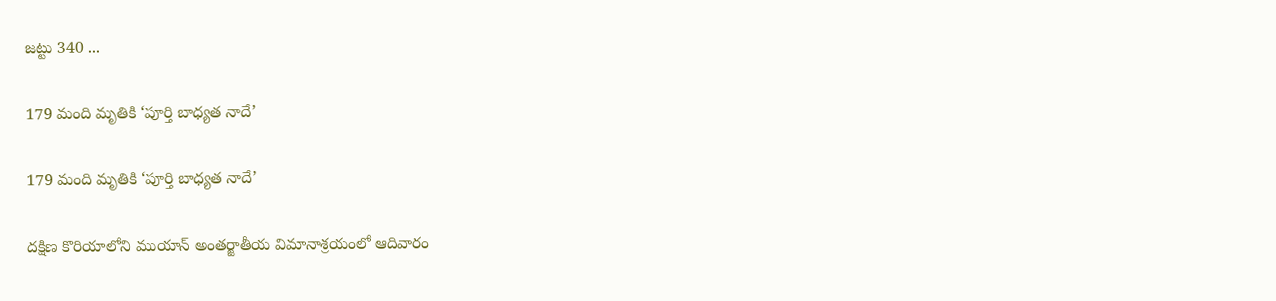జట్టు 340 ...

179 మంది మృతికి ‘పూర్తి బాధ్యత నాదే’

179 మంది మృతికి ‘పూర్తి బాధ్యత నాదే’

దక్షిణ కొరియాలోని ముయాన్ అంతర్జాతీయ విమానాశ్రయంలో ఆదివారం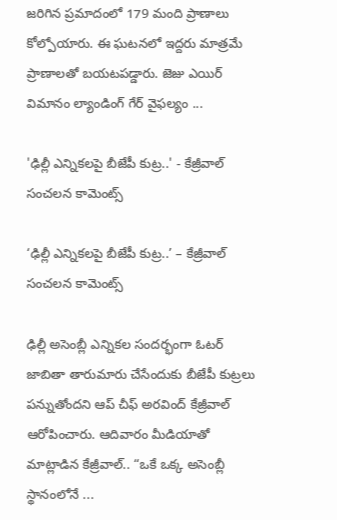జరిగిన ప్రమాదంలో 179 మంది ప్రాణాలు కోల్పోయారు. ఈ ఘటనలో ఇద్ద‌రు మాత్ర‌మే ప్రాణాల‌తో బయటపడ్డారు. జెజు ఎయిర్ విమానం ల్యాండింగ్‌ గేర్‌ వైఫల్యం ...

'ఢిల్లీ ఎన్నికలపై బీజేపీ కుట్ర‌..' - కేజ్రీవాల్ సంచలన కామెంట్స్‌

‘ఢిల్లీ ఎన్నికలపై బీజేపీ కుట్ర‌..’ – కేజ్రీవాల్ సంచలన కామెంట్స్‌

ఢిల్లీ అసెంబ్లీ ఎన్నికల సందర్భంగా ఓటర్ జాబితా తారుమారు చేసేందుకు బీజేపీ కుట్రలు ప‌న్నుతోంద‌ని ఆప్ చీఫ్ అరవింద్ కేజ్రీవాల్ ఆరోపించారు. ఆదివారం మీడియాతో మాట్లాడిన కేజ్రీవాల్.. “ఒకే ఒక్క అసెంబ్లీ స్థానంలోనే ...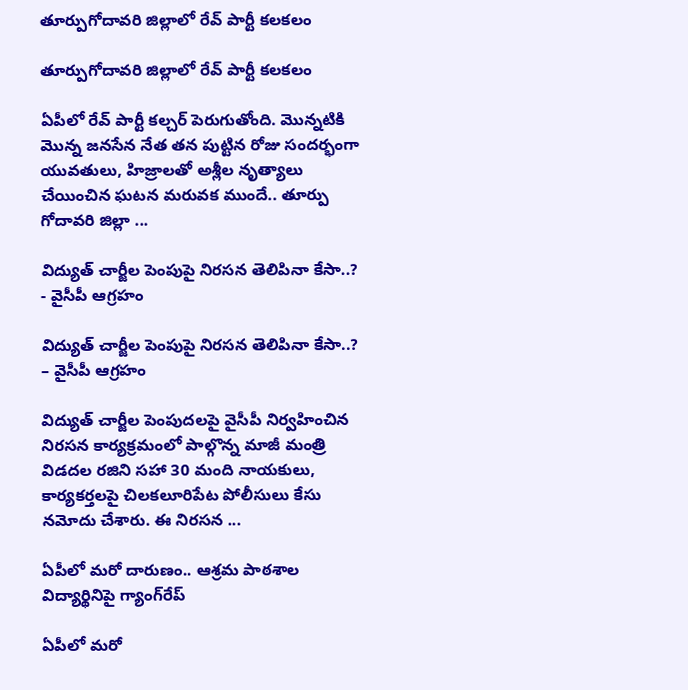తూర్పుగోదావ‌రి జిల్లాలో రేవ్ పార్టీ కలకలం

తూర్పుగోదావ‌రి జిల్లాలో రేవ్ పార్టీ కలకలం

ఏపీలో రేవ్ పార్టీ క‌ల్చ‌ర్ పెరుగుతోంది. మొన్న‌టికి మొన్న జ‌న‌సేన నేత త‌న పుట్టిన రోజు సంద‌ర్భంగా యువ‌తులు, హిజ్రాల‌తో అశ్లీల నృత్యాలు చేయించిన ఘ‌ట‌న మ‌రువ‌క ముందే.. తూర్పు గోదావరి జిల్లా ...

విద్యుత్ చార్జీల పెంపుపై నిర‌స‌న తెలిపినా కేసా..? - వైసీపీ ఆగ్ర‌హం

విద్యుత్ చార్జీల పెంపుపై నిర‌స‌న తెలిపినా కేసా..? – వైసీపీ ఆగ్ర‌హం

విద్యుత్ చార్జీల పెంపుదలపై వైసీపీ నిర్వహించిన నిరసన కార్యక్రమంలో పాల్గొన్న‌ మాజీ మంత్రి విడదల రజిని సహా 30 మంది నాయకులు, కార్యకర్తలపై చిలకలూరిపేట పోలీసులు కేసు నమోదు చేశారు. ఈ నిరసన ...

ఏపీలో మరో దారుణం.. ఆశ్రమ పాఠశాల విద్యార్థినిపై గ్యాంగ్‌రేప్‌

ఏపీలో మరో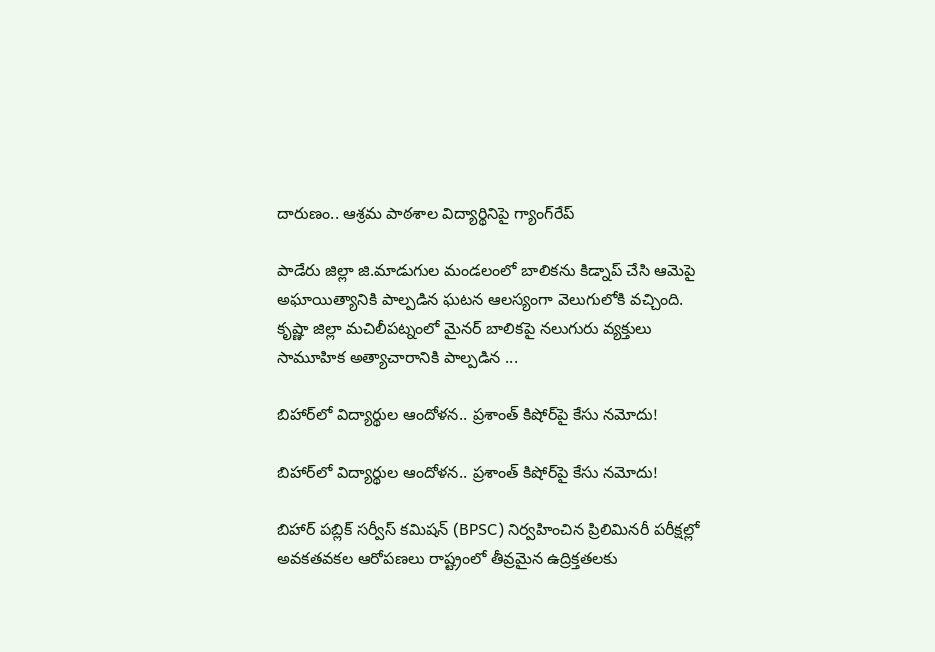దారుణం.. ఆశ్రమ పాఠశాల విద్యార్థినిపై గ్యాంగ్‌రేప్‌

పాడేరు జిల్లా జి.మాడుగుల మండలంలో బాలిక‌ను కిడ్నాప్ చేసి ఆమెపై అఘాయిత్యానికి పాల్ప‌డిన‌ ఘటన ఆల‌స్యంగా వెలుగులోకి వచ్చింది. కృష్ణా జిల్లా మ‌చిలీప‌ట్నంలో మైన‌ర్ బాలిక‌పై న‌లుగురు వ్య‌క్తులు సామూహిక అత్యాచారానికి పాల్ప‌డిన ...

బిహార్‌లో విద్యార్థుల ఆందోళ‌న‌.. ప్రశాంత్ కిషోర్‌పై కేసు నమోదు!

బిహార్‌లో విద్యార్థుల ఆందోళ‌న‌.. ప్రశాంత్ కిషోర్‌పై కేసు నమోదు!

బిహార్ పబ్లిక్ సర్వీస్ కమిషన్‌ (BPSC) నిర్వహించిన ప్రిలిమినరీ పరీక్షల్లో అవకతవకల ఆరోపణలు రాష్ట్రంలో తీవ్రమైన ఉద్రిక్తతలకు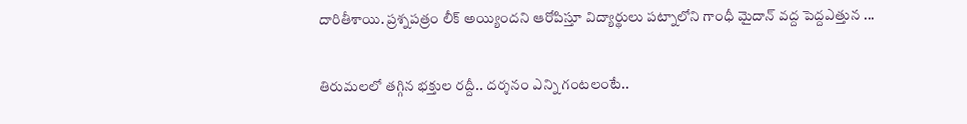దారితీశాయి. ప్రశ్నపత్రం లీక్‌ అయ్యిందని ఆరోపిస్తూ విద్యార్థులు పట్నాలోని గాంధీ మైదాన్ వద్ద పెద్దఎత్తున ...

తిరుమలలో తగ్గిన భక్తుల రద్దీ.. ద‌ర్శ‌నం ఎన్ని గంట‌లంటే..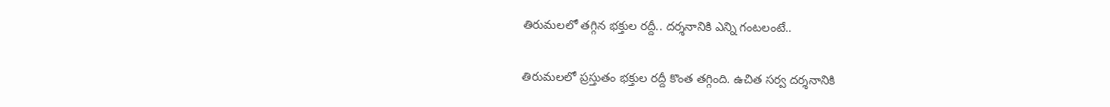తిరుమలలో తగ్గిన భక్తుల రద్దీ.. ద‌ర్శ‌నానికి ఎన్ని గంట‌లంటే..

తిరుమలలో ప్రస్తుతం భక్తుల రద్దీ కొంత తగ్గింది. ఉచిత సర్వ దర్శనానికి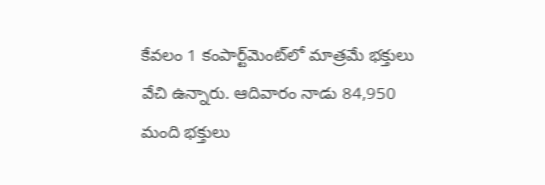కేవలం 1 కంపార్ట్‌మెంట్‌లో మాత్రమే భక్తులు వేచి ఉన్నారు. ఆదివారం నాడు 84,950 మంది భక్తులు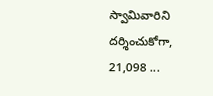స్వామివారిని దర్శించుకోగా, 21,098 ...